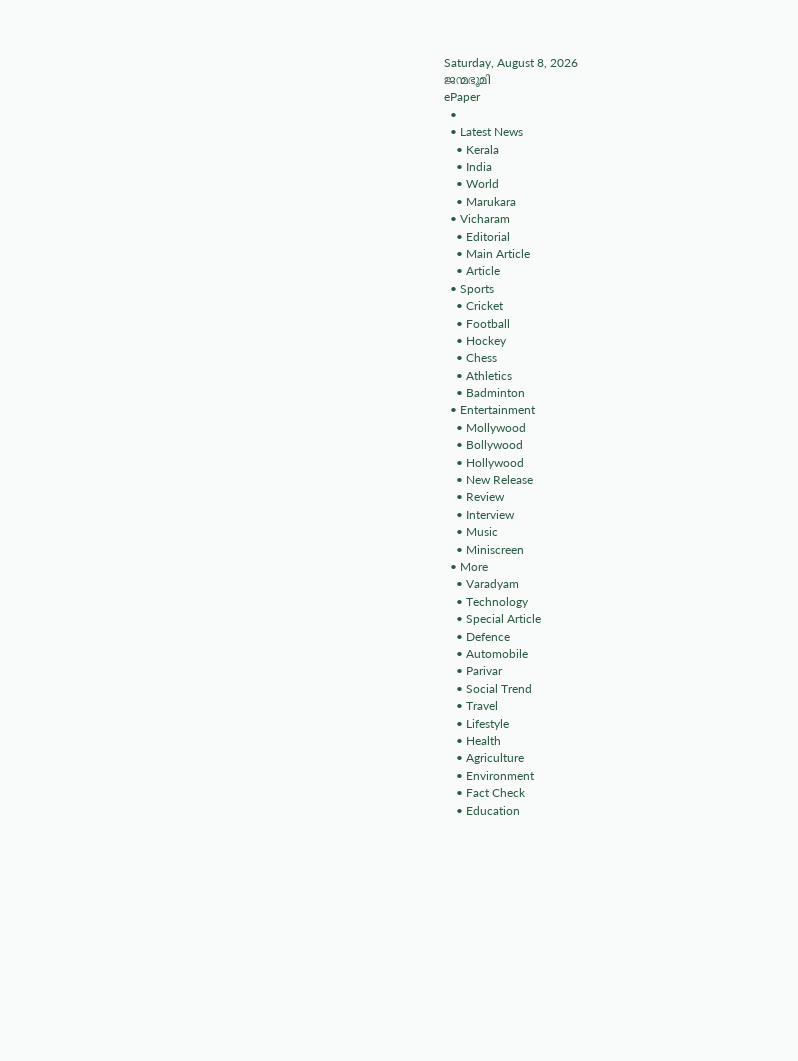Saturday, August 8, 2026
ജന്മഭൂമി
ePaper
  •
  • Latest News
    • Kerala
    • India
    • World
    • Marukara
  • Vicharam
    • Editorial
    • Main Article
    • Article
  • Sports
    • Cricket
    • Football
    • Hockey
    • Chess
    • Athletics
    • Badminton
  • Entertainment
    • Mollywood
    • Bollywood
    • Hollywood
    • New Release
    • Review
    • Interview
    • Music
    • Miniscreen
  • More
    • Varadyam
    • Technology
    • Special Article
    • Defence
    • Automobile
    • Parivar
    • Social Trend
    • Travel
    • Lifestyle
    • Health
    • Agriculture
    • Environment
    • Fact Check
    • Education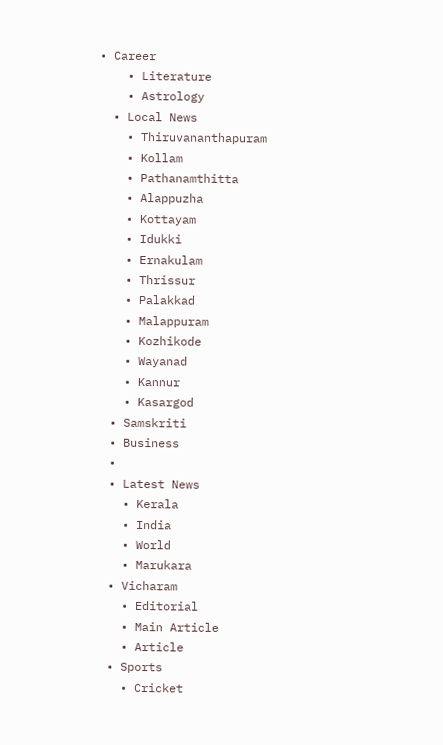• Career
    • Literature
    • Astrology
  • Local News
    • Thiruvananthapuram
    • Kollam
    • Pathanamthitta
    • Alappuzha
    • Kottayam
    • Idukki
    • Ernakulam
    • Thrissur
    • Palakkad
    • Malappuram
    • Kozhikode
    • Wayanad
    • Kannur
    • Kasargod
  • Samskriti
  • Business
  •
  • Latest News
    • Kerala
    • India
    • World
    • Marukara
  • Vicharam
    • Editorial
    • Main Article
    • Article
  • Sports
    • Cricket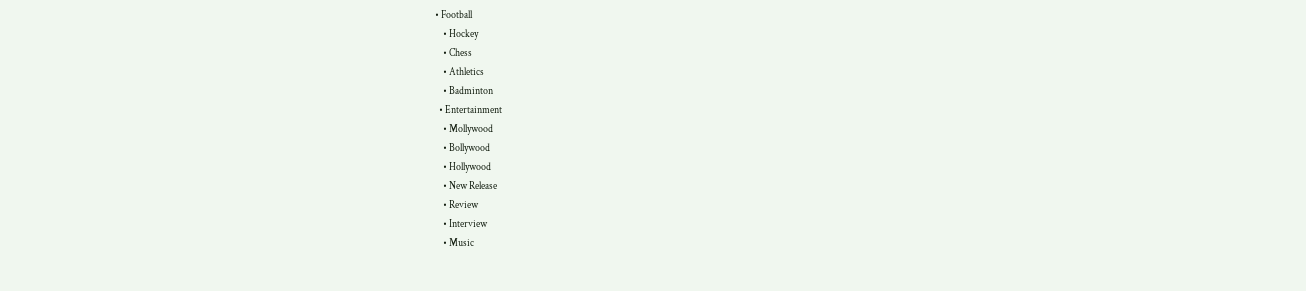• Football
    • Hockey
    • Chess
    • Athletics
    • Badminton
  • Entertainment
    • Mollywood
    • Bollywood
    • Hollywood
    • New Release
    • Review
    • Interview
    • Music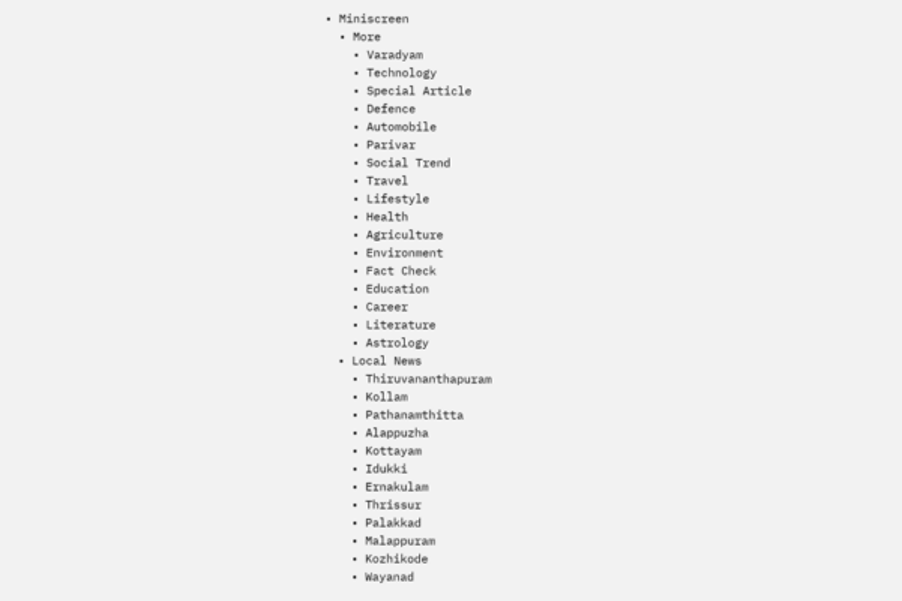• Miniscreen
  • More
    • Varadyam
    • Technology
    • Special Article
    • Defence
    • Automobile
    • Parivar
    • Social Trend
    • Travel
    • Lifestyle
    • Health
    • Agriculture
    • Environment
    • Fact Check
    • Education
    • Career
    • Literature
    • Astrology
  • Local News
    • Thiruvananthapuram
    • Kollam
    • Pathanamthitta
    • Alappuzha
    • Kottayam
    • Idukki
    • Ernakulam
    • Thrissur
    • Palakkad
    • Malappuram
    • Kozhikode
    • Wayanad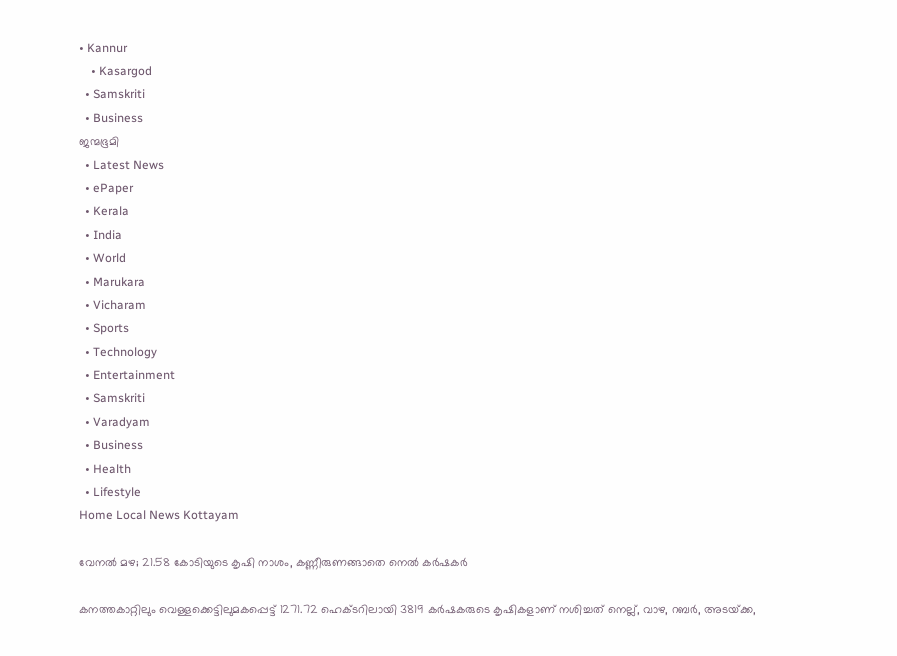• Kannur
    • Kasargod
  • Samskriti
  • Business
ജന്മഭൂമി
  • Latest News
  • ePaper
  • Kerala
  • India
  • World
  • Marukara
  • Vicharam
  • Sports
  • Technology
  • Entertainment
  • Samskriti
  • Varadyam
  • Business
  • Health
  • Lifestyle
Home Local News Kottayam

വേനല്‍ മഴ; 21.58 കോടിയുടെ കൃഷി നാശം, കണ്ണീരുണങ്ങാതെ നെല്‍ കര്‍ഷകര്‍

കനത്തകാറ്റിലും വെള്ളക്കെട്ടിലുമകപ്പെട്ട് 1271.72 ഹെക്ടറിലായി 3819 കര്‍ഷകരുടെ കൃഷികളാണ് നശിച്ചത് നെല്ല്, വാഴ, റബര്‍, അടയ്‌ക്ക,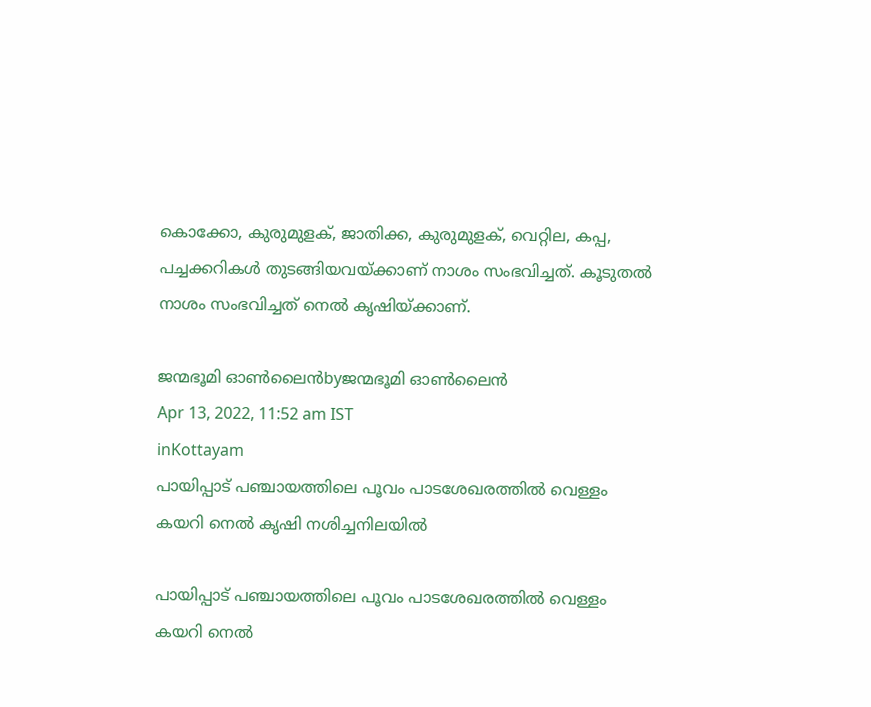കൊക്കോ, കുരുമുളക്, ജാതിക്ക, കുരുമുളക്, വെറ്റില, കപ്പ, പച്ചക്കറികള്‍ തുടങ്ങിയവയ്‌ക്കാണ് നാശം സംഭവിച്ചത്. കൂടുതല്‍ നാശം സംഭവിച്ചത് നെല്‍ കൃഷിയ്‌ക്കാണ്.

ജന്മഭൂമി ഓണ്‍ലൈന്‍byജന്മഭൂമി ഓണ്‍ലൈന്‍
Apr 13, 2022, 11:52 am IST
inKottayam
പായിപ്പാട് പഞ്ചായത്തിലെ പൂവം പാടശേഖരത്തില്‍ വെള്ളം കയറി നെല്‍ കൃഷി നശിച്ചനിലയില്‍

പായിപ്പാട് പഞ്ചായത്തിലെ പൂവം പാടശേഖരത്തില്‍ വെള്ളം കയറി നെല്‍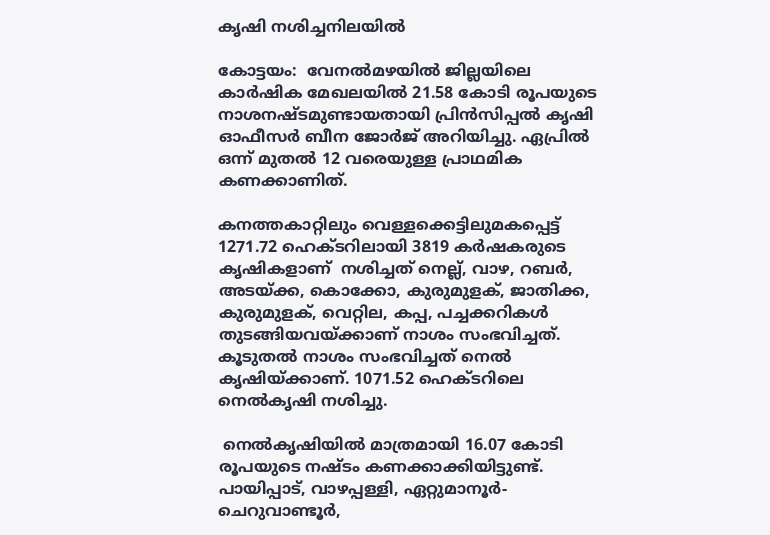കൃഷി നശിച്ചനിലയില്‍

കോട്ടയം:  വേനല്‍മഴയില്‍ ജില്ലയിലെ കാര്‍ഷിക മേഖലയില്‍ 21.58 കോടി രൂപയുടെ നാശനഷ്ടമുണ്ടായതായി പ്രിന്‍സിപ്പല്‍ കൃഷി ഓഫീസര്‍ ബീന ജോര്‍ജ് അറിയിച്ചു. ഏപ്രില്‍ ഒന്ന് മുതല്‍ 12 വരെയുള്ള പ്രാഥമിക കണക്കാണിത്.

കനത്തകാറ്റിലും വെള്ളക്കെട്ടിലുമകപ്പെട്ട് 1271.72 ഹെക്ടറിലായി 3819 കര്‍ഷകരുടെ കൃഷികളാണ്  നശിച്ചത് നെല്ല്, വാഴ, റബര്‍, അടയ്‌ക്ക, കൊക്കോ, കുരുമുളക്, ജാതിക്ക, കുരുമുളക്, വെറ്റില, കപ്പ, പച്ചക്കറികള്‍ തുടങ്ങിയവയ്‌ക്കാണ് നാശം സംഭവിച്ചത്.  കൂടുതല്‍ നാശം സംഭവിച്ചത് നെല്‍ കൃഷിയ്‌ക്കാണ്. 1071.52 ഹെക്ടറിലെ നെല്‍കൃഷി നശിച്ചു.

 നെല്‍കൃഷിയില്‍ മാത്രമായി 16.07 കോടി രൂപയുടെ നഷ്ടം കണക്കാക്കിയിട്ടുണ്ട്.  പായിപ്പാട്, വാഴപ്പള്ളി, ഏറ്റുമാനൂര്‍- ചെറുവാണ്ടൂര്‍,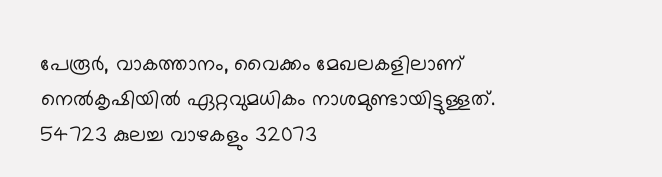പേരൂര്‍, വാകത്താനം, വൈക്കം മേഖലകളിലാണ് നെല്‍കൃഷിയില്‍ ഏറ്റവുമധികം നാശമുണ്ടായിട്ടുള്ളത്. 54723 കുലച്ച വാഴകളും 32073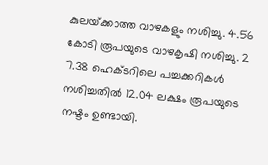കുലയ്‌ക്കാത്ത വാഴകളും നശിച്ചു. 4.56 കോടി രൂപയുടെ വാഴകൃഷി നശിച്ചു. 2 7.38 ഹെക്ടറിലെ പച്ചക്കറികള്‍ നശിച്ചതില്‍ 12.04 ലക്ഷം രൂപയുടെ നഷ്ടം ഉണ്ടായി.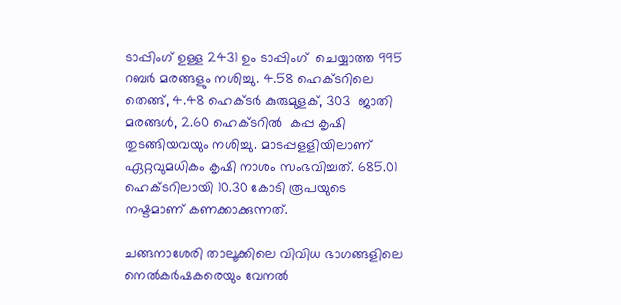ടാപ്പിംഗ് ഉള്ള 2431 ഉം ടാപ്പിംഗ്  ചെയ്യാത്ത 995 റബര്‍ മരങ്ങളും നശിച്ചു. 4.58 ഹെക്ടറിലെ തെങ്ങ്, 4.48 ഹെക്ടര്‍ കുരുമുളക്, 303  ജാതി മരങ്ങള്‍, 2.60 ഹെക്ടറില്‍  കപ്പ കൃഷി തുടങ്ങിയവയും നശിച്ചു. മാടപ്പളളിയിലാണ് ഏറ്റവുമധികം കൃഷി നാശം സംഭവിച്ചത്. 685.01 ഹെക്ടറിലായി 10.30 കോടി രൂപയുടെ നഷ്ടമാണ് കണക്കാക്കുന്നത്.

ചങ്ങനാശേരി താലൂക്കിലെ വിവിധ ഭാഗങ്ങളിലെ നെല്‍കര്‍ഷകരെയും വേനൽ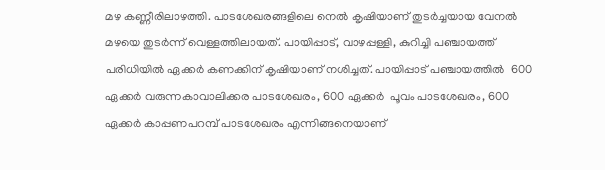മഴ കണ്ണീരിലാഴത്തി. പാടശേഖരങ്ങളിലെ നെല്‍ കൃഷിയാണ് തുടര്‍ച്ചയായ വേനല്‍ മഴയെ തുടര്‍ന്ന് വെള്ളത്തിലായത്. പായിപ്പാട്, വാഴപ്പള്ളി, കുറിച്ചി പഞ്ചായത്ത് പരിധിയില്‍ ഏക്കര്‍ കണക്കിന് കൃഷിയാണ് നശിച്ചത്. പായിപ്പാട് പഞ്ചായത്തില്‍  600 ഏക്കര്‍ വരുന്നകാവാലിക്കര പാടശേഖരം, 600 ഏക്കര്‍  പൂവം പാടശേഖരം, 600 ഏക്കര്‍ കാപ്പണപറമ്പ് പാടശേഖരം എന്നിങ്ങനെയാണ്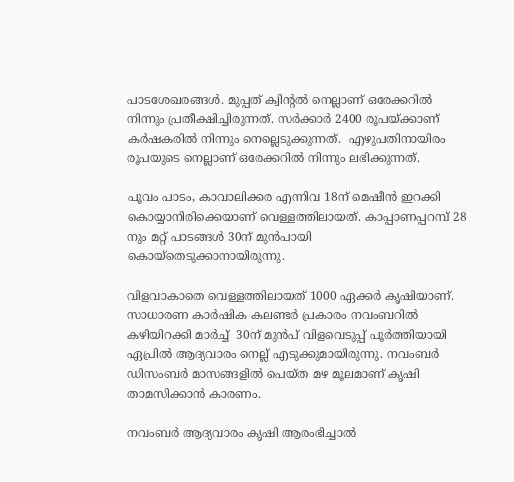പാടശേഖരങ്ങള്‍. മുപ്പത് ക്വിന്റല്‍ നെല്ലാണ് ഒരേക്കറില്‍ നിന്നും പ്രതീക്ഷിച്ചിരുന്നത്. സര്‍ക്കാര്‍ 2400 രൂപയ്‌ക്കാണ് കര്‍ഷകരില്‍ നിന്നും നെല്ലെടുക്കുന്നത്.  എഴുപതിനായിരം  രൂപയുടെ നെല്ലാണ് ഒരേക്കറില്‍ നിന്നും ലഭിക്കുന്നത്.

പൂവം പാടം, കാവാലിക്കര എന്നിവ 18ന് മെഷീന്‍ ഇറക്കി കൊയ്യാനിരിക്കെയാണ് വെള്ളത്തിലായത്. കാപ്പാണപ്പറമ്പ് 28 നും മറ്റ് പാടങ്ങള്‍ 30ന് മുന്‍പായി കൊയ്തെടുക്കാനായിരുന്നു.

വിളവാകാതെ വെള്ളത്തിലായത് 1000 ഏക്കര്‍ കൃഷിയാണ്.  സാധാരണ കാര്‍ഷിക കലണ്ടര്‍ പ്രകാരം നവംബറില്‍ കഴിയിറക്കി മാര്‍ച്ച്  30ന് മുന്‍പ് വിളവെടുപ്പ് പൂര്‍ത്തിയായി ഏപ്രില്‍ ആദ്യവാരം നെല്ല് എടുക്കുമായിരുന്നു. നവംബര്‍ ഡിസംബര്‍ മാസങ്ങളില്‍ പെയ്ത മഴ മൂലമാണ് കൃഷി താമസിക്കാന്‍ കാരണം.

നവംബര്‍ ആദ്യവാരം കൃഷി ആരംഭിച്ചാല്‍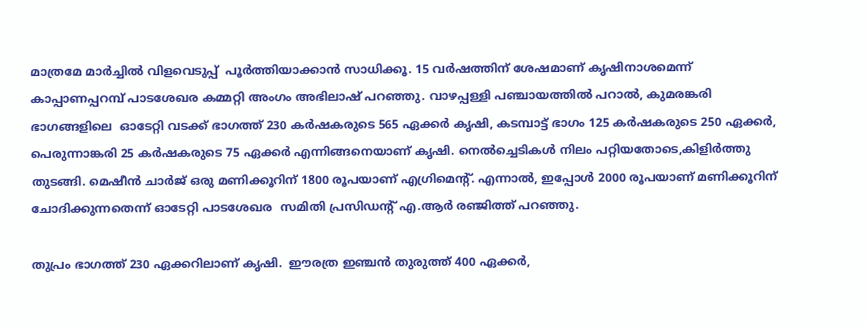മാത്രമേ മാര്‍ച്ചില്‍ വിളവെടുപ്പ്  പൂര്‍ത്തിയാക്കാന്‍ സാധിക്കൂ. 15 വര്‍ഷത്തിന് ശേഷമാണ് കൃഷിനാശമെന്ന് കാപ്പാണപ്പറമ്പ് പാടശേഖര കമ്മറ്റി അംഗം അഭിലാഷ് പറഞ്ഞു. വാഴപ്പള്ളി പഞ്ചായത്തില്‍ പറാല്‍, കുമരങ്കരി ഭാഗങ്ങളിലെ  ഓടേറ്റി വടക്ക് ഭാഗത്ത് 230 കര്‍ഷകരുടെ 565 ഏക്കര്‍ കൃഷി, കടമ്പാട്ട് ഭാഗം 125 കര്‍ഷകരുടെ 250 ഏക്കര്‍, പെരുന്നാങ്കരി 25 കര്‍ഷകരുടെ 75 ഏക്കര്‍ എന്നിങ്ങനെയാണ് കൃഷി. നെല്‍ച്ചെടികള്‍ നിലം പറ്റിയതോടെ,കിളിര്‍ത്തു തുടങ്ങി. മെഷീന്‍ ചാര്‍ജ് ഒരു മണിക്കൂറിന് 1800 രൂപയാണ് എഗ്രിമെന്റ്. എന്നാല്‍, ഇപ്പോള്‍ 2000 രൂപയാണ് മണിക്കൂറിന് ചോദിക്കുന്നതെന്ന് ഓടേറ്റി പാടശേഖര  സമിതി പ്രസിഡന്റ് എ.ആര്‍ രഞ്ജിത്ത് പറഞ്ഞു.

തുപ്രം ഭാഗത്ത് 230 ഏക്കറിലാണ് കൃഷി.  ഈരത്ര ഇഞ്ചന്‍ തുരുത്ത് 400 ഏക്കര്‍,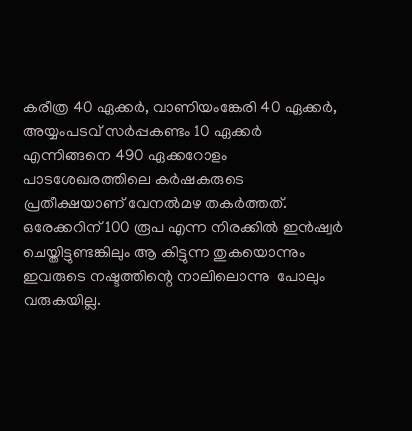കരീത്ര 40 ഏക്കര്‍, വാണിയംങ്കേരി 40 ഏക്കര്‍, അയ്യംപടവ് സര്‍പ്പകണ്ടം 10 ഏക്കര്‍ എന്നിങ്ങനെ 490 ഏക്കറോളം പാടശേഖരത്തിലെ കര്‍ഷകരുടെ പ്രതീക്ഷയാണ് വേനല്‍മഴ തകര്‍ത്തത്. ഒരേക്കറിന് 100 രൂപ എന്ന നിരക്കില്‍ ഇന്‍ഷ്വര്‍ ചെയ്തിട്ടുണ്ടങ്കിലും ആ കിട്ടുന്ന തുകയൊന്നും ഇവരുടെ നഷ്ടത്തിന്റെ നാലിലൊന്നു  പോലും വരുകയില്ല.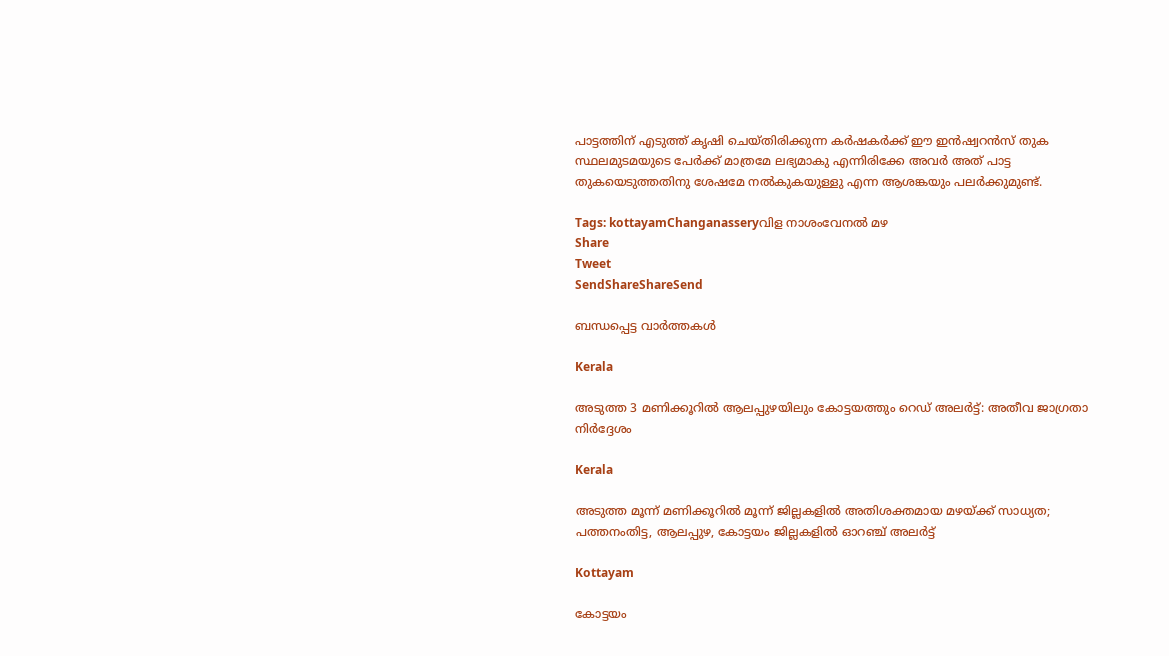പാട്ടത്തിന് എടുത്ത് കൃഷി ചെയ്തിരിക്കുന്ന കര്‍ഷകര്‍ക്ക് ഈ ഇന്‍ഷ്വറന്‍സ് തുക സ്ഥലമുടമയുടെ പേര്‍ക്ക് മാത്രമേ ലഭ്യമാകു എന്നിരിക്കേ അവര്‍ അത് പാട്ട തുകയെടുത്തതിനു ശേഷമേ നല്‍കുകയുള്ളു എന്ന ആശങ്കയും പലര്‍ക്കുമുണ്ട്.

Tags: kottayamChanganasseryവിള നാശംവേനല്‍ മഴ
Share
Tweet
SendShareShareSend

ബന്ധപ്പെട്ട വാര്‍ത്തകള്‍

Kerala

അടുത്ത 3 മണിക്കൂറിൽ ആലപ്പുഴയിലും കോട്ടയത്തും റെഡ് അലർട്ട്: അതീവ ജാഗ്രതാ നിർദ്ദേശം

Kerala

അടുത്ത മൂന്ന് മണിക്കൂറിൽ മൂന്ന് ജില്ലകളിൽ അതിശക്തമായ മഴയ്‌ക്ക് സാധ്യത; പത്തനംതിട്ട, ആലപ്പുഴ, കോട്ടയം ജില്ലകളിൽ ഓറഞ്ച് അലർട്ട്

Kottayam

കോട്ടയം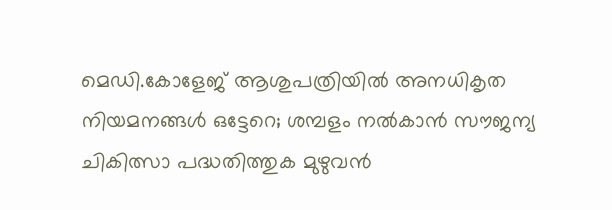മെഡി.കോളേജ് ആശുപത്രിയില്‍ അനധികൃത നിയമനങ്ങള്‍ ഒട്ടേറെ; ശമ്പളം നല്‍കാന്‍ സൗജന്യ ചികിത്സാ പദ്ധതിത്തുക മുഴുവന്‍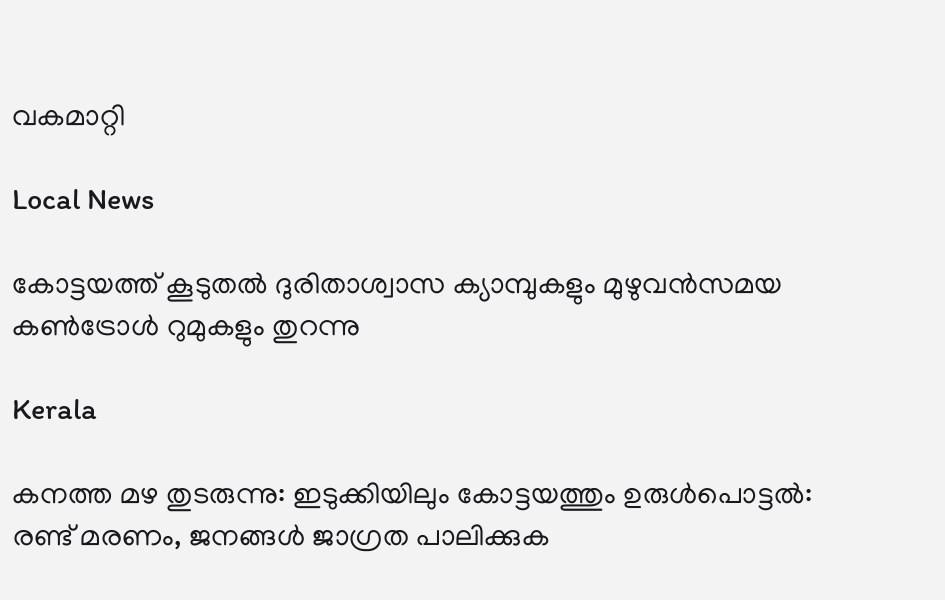വകമാറ്റി

Local News

കോട്ടയത്ത് കൂടുതല്‍ ദുരിതാശ്വാസ ക്യാമ്പുകളും മുഴുവന്‍സമയ കണ്‍ട്രോള്‍ റുമുകളും തുറന്നു

Kerala

കനത്ത മഴ തുടരുന്നു: ഇടുക്കിയിലും കോട്ടയത്തും ഉരുൾപൊട്ടൽ: രണ്ട് മരണം, ജനങ്ങൾ ജാഗ്രത പാലിക്കുക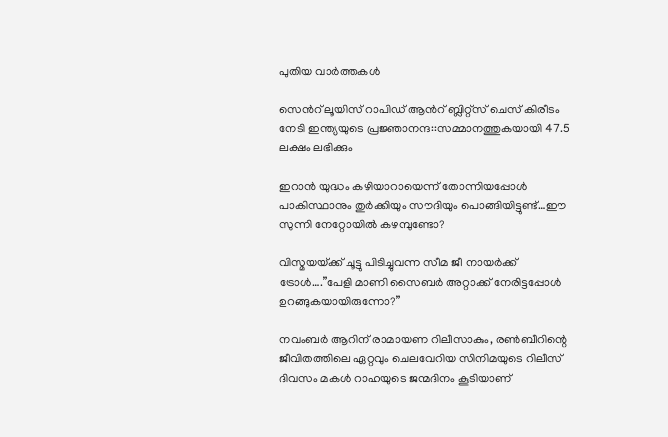പുതിയ വാര്‍ത്തകള്‍

സെന്‍റ് ലൂയിസ് റാപിഡ് ആന്‍റ് ബ്ലിറ്റ്സ് ചെസ് കിരീടം നേടി ഇന്ത്യയുടെ പ്രജ്ഞാനന്ദ::സമ്മാനത്തുകയായി 47.5 ലക്ഷം ലഭിക്കും

ഇറാന്‍ യുദ്ധം കഴിയാറായെന്ന് തോന്നിയപ്പോള്‍ പാകിസ്ഥാനും തുര്‍ക്കിയും സൗദിയും പൊങ്ങിയിട്ടുണ്ട്…ഈ സുന്നി നേറ്റോയില്‍ കഴമ്പുണ്ടോ?

വിസ്മയയ്‌ക്ക് ചൂട്ടു പിടിച്ചുവന്ന സീമ ജീ നായര്‍ക്ക് ട്രോള്‍….”പേളി മാണി സൈബര്‍ അറ്റാക്ക് നേരിട്ടപ്പോള്‍ ഉറങ്ങുകയായിരുന്നോ?”

നവംബര്‍ ആറിന് രാമായണ റിലീസാകും, രണ്‍ബീറിന്റെ ജീവിതത്തിലെ ഏറ്റവും ചെലവേറിയ സിനിമയുടെ റിലീസ് ദിവസം മകള്‍ റാഹയുടെ ജന്മദിനം കൂടിയാണ്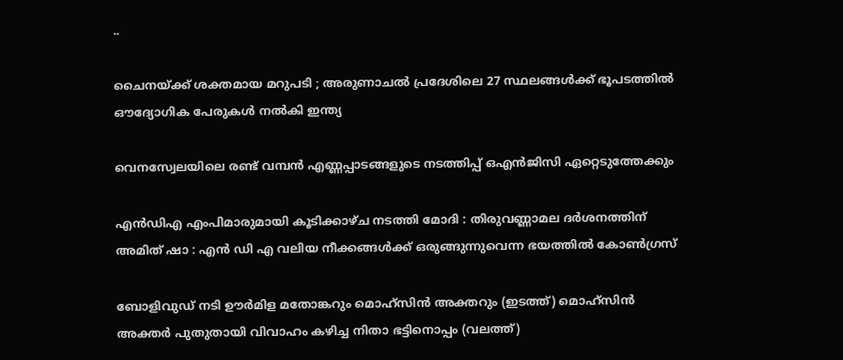..

ചൈനയ്‌ക്ക് ശക്തമായ മറുപടി ; അരുണാചൽ പ്രദേശിലെ 27 സ്ഥലങ്ങൾക്ക് ഭൂപടത്തിൽ ഔദ്യോഗിക പേരുകൾ നൽകി ഇന്ത്യ

വെനസ്വേലയിലെ രണ്ട് വമ്പന്‍ എണ്ണപ്പാടങ്ങളുടെ നടത്തിപ്പ് ഒഎന്‍ജിസി ഏറ്റെടുത്തേക്കും

എൻഡിഎ എംപിമാരുമായി കൂടിക്കാഴ്ച നടത്തി മോദി : തിരുവണ്ണാമല ദർശനത്തിന് അമിത് ഷാ : എൻ ഡി എ വലിയ നീക്കങ്ങൾക്ക് ഒരുങ്ങുന്നുവെന്ന ഭയത്തിൽ കോൺഗ്രസ്

ബോളിവുഡ് നടി ഊര്‍മിള മതോങ്കറും മൊഹ്സിന്‍ അക്തറും (ഇടത്ത്) മൊഹ്സിന്‍ അക്തര്‍ പുതുതായി വിവാഹം കഴിച്ച നിതാ ഭട്ടിനൊപ്പം (വലത്ത്)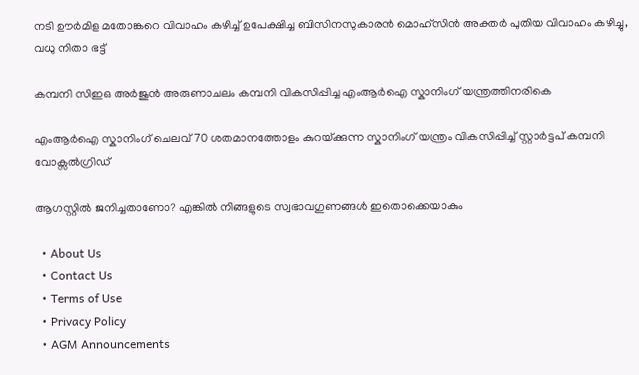നടി ഊര്‍മിള മതോങ്കറെ വിവാഹം കഴിച്ച് ഉപേക്ഷിച്ച ബിസിനസുകാരന്‍ മൊഹ്സിന്‍ അക്തര്‍ പുതിയ വിവാഹം കഴിച്ചു, വധു നിതാ ഭട്ട്

കമ്പനി സിഇഒ അര്‍ജുന്‍ അരുണാചലം കമ്പനി വികസിപ്പിച്ച എംആര്‍ഐ സ്കാനിംഗ് യന്ത്രത്തിനരികെ

എംആര്‍ഐ സ്കാനിംഗ് ചെലവ് 70 ശതമാനത്തോളം കുറയ്‌ക്കുന്ന സ്കാനിംഗ് യന്ത്രം വികസിപ്പിച്ച് സ്റ്റാര്‍ട്ടപ് കമ്പനി വോക്സല്‍ഗ്രിഡ്

ആഗസ്റ്റിൽ ജനിച്ചതാണോ? എങ്കിൽ നിങ്ങളുടെ സ്വഭാവഗുണങ്ങൾ ഇതൊക്കെയാകും

  • About Us
  • Contact Us
  • Terms of Use
  • Privacy Policy
  • AGM Announcements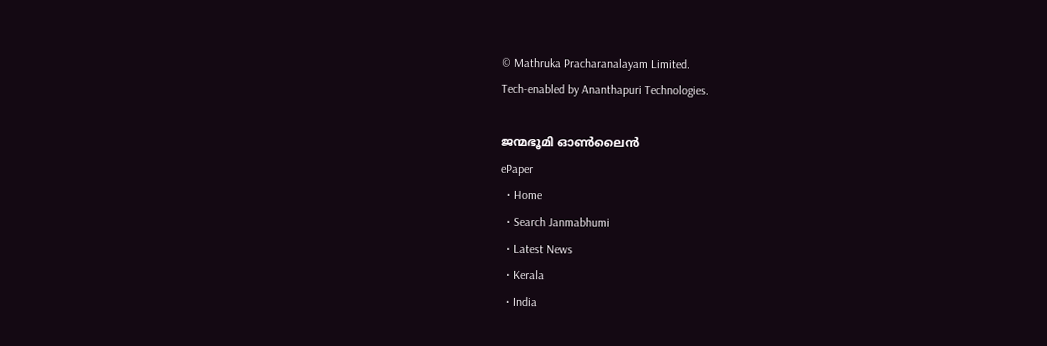© Mathruka Pracharanalayam Limited.
Tech-enabled by Ananthapuri Technologies.

ജന്മഭൂമി ഓണ്‍ലൈന്‍
ePaper
  • Home
  • Search Janmabhumi
  • Latest News
  • Kerala
  • India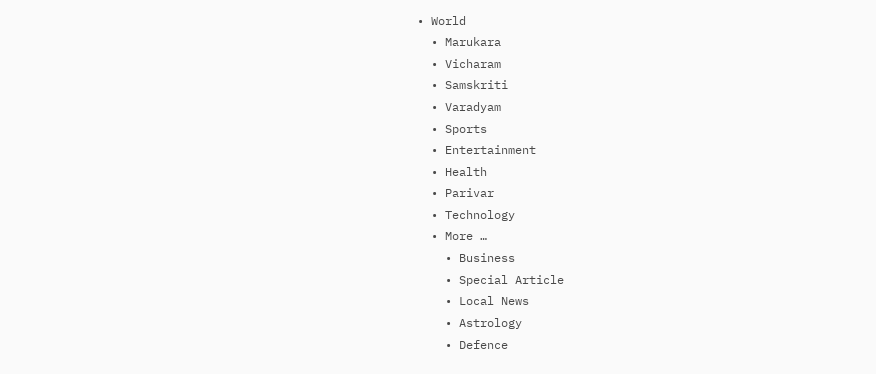• World
  • Marukara
  • Vicharam
  • Samskriti
  • Varadyam
  • Sports
  • Entertainment
  • Health
  • Parivar
  • Technology
  • More …
    • Business
    • Special Article
    • Local News
    • Astrology
    • Defence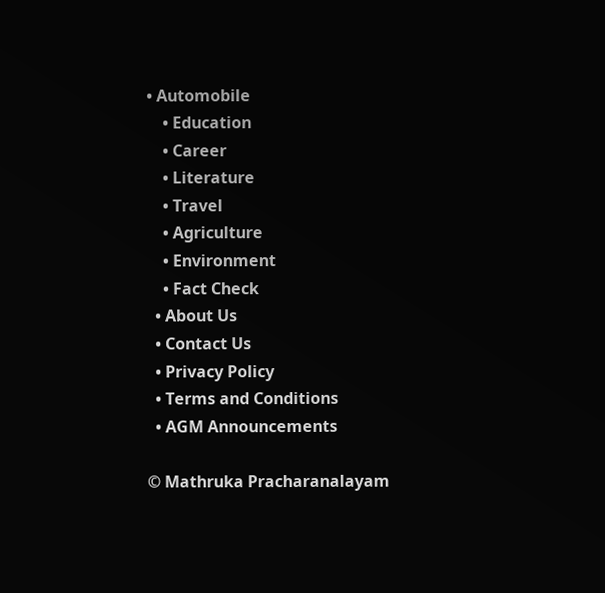• Automobile
    • Education
    • Career
    • Literature
    • Travel
    • Agriculture
    • Environment
    • Fact Check
  • About Us
  • Contact Us
  • Privacy Policy
  • Terms and Conditions
  • AGM Announcements

© Mathruka Pracharanalayam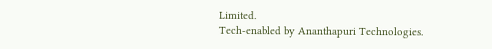Limited.
Tech-enabled by Ananthapuri Technologies.